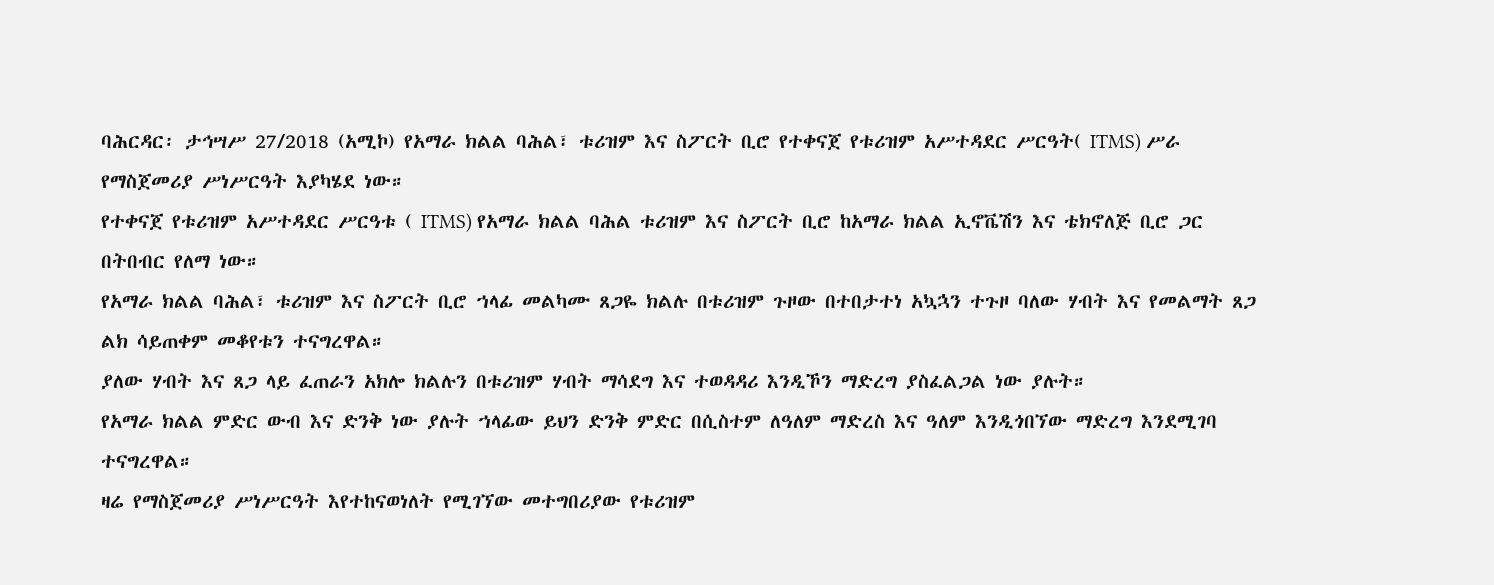ባሕርዳር፡ ታኅሣሥ 27/2018 (አሚኮ) የአማራ ክልል ባሕል፣ ቱሪዝም እና ስፖርት ቢሮ የተቀናጀ የቱሪዝም አሥተዳደር ሥርዓት( ITMS) ሥራ የማስጀመሪያ ሥነሥርዓት እያካሄደ ነው።
የተቀናጀ የቱሪዝም አሥተዳደር ሥርዓቱ ( ITMS) የአማራ ክልል ባሕል ቱሪዝም እና ስፖርት ቢሮ ከአማራ ክልል ኢኖቬሽን እና ቴክኖለጅ ቢሮ ጋር በትበብር የለማ ነው።
የአማራ ክልል ባሕል፣ ቱሪዝም እና ስፖርት ቢሮ ኀላፊ መልካሙ ጸጋዬ ክልሉ በቱሪዝም ጉዞው በተበታተነ አኳኋን ተጉዞ ባለው ሃብት እና የመልማት ጸጋ ልክ ሳይጠቀም መቆየቱን ተናግረዋል።
ያለው ሃብት እና ጸጋ ላይ ፈጠራን አክሎ ክልሉን በቱሪዝም ሃብት ማሳደግ እና ተወዳዳሪ እንዲኾን ማድረግ ያስፈልጋል ነው ያሉት።
የአማራ ክልል ምድር ውብ እና ድንቅ ነው ያሉት ኀላፊው ይህን ድንቅ ምድር በሲስተም ለዓለም ማድረስ እና ዓለም እንዲጎበኘው ማድረግ እንደሚገባ ተናግረዋል።
ዛሬ የማስጀመሪያ ሥነሥርዓት እየተከናወነለት የሚገኘው መተግበሪያው የቱሪዝም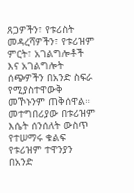ጸጋዎችን፣ የቱሪስት መዳረሻዎችን፣ የቱሪዝም ምርት፣ አገልግሎቶች እና አገልግሎት ሰጭዎችን በአንድ ስፍራ የሚያስተዋውቅ መኾኑንም ጠቅሰዋል።
መተግበሪያው በቱሪዝም እሴት ሰንሰለት ውስጥ የተሠማሩ ቁልፍ የቱሪዝም ተዋንያን በአንድ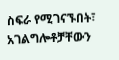ስፍራ የሚገናኙበት፣ አገልግሎቶቻቸውን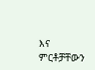እና ምርቶቻቸውን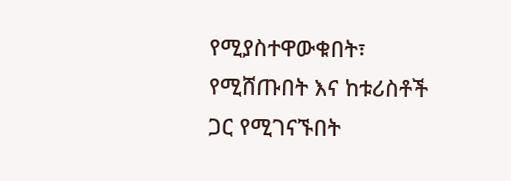የሚያስተዋውቁበት፣ የሚሸጡበት እና ከቱሪስቶች ጋር የሚገናኙበት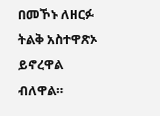በመኾኑ ለዘርፉ ትልቅ አስተዋጽኦ ይኖረዋል ብለዋል።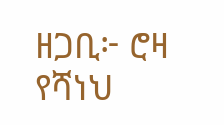ዘጋቢ፦ ሮዛ የሻነህ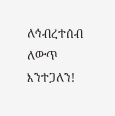ለኅብረተሰብ ለውጥ እንተጋለን!